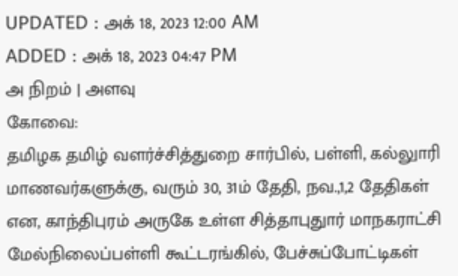UPDATED : அக் 18, 2023 12:00 AM
ADDED : அக் 18, 2023 04:47 PM
அ நிறம் | அளவு
கோவை:
தமிழக தமிழ் வளர்ச்சித்துறை சார்பில், பள்ளி, கல்லுாரி மாணவர்களுக்கு, வரும் 30, 31ம் தேதி, நவ.,1,2 தேதிகள் என, காந்திபுரம் அருகே உள்ள சித்தாபுதுார் மாநகராட்சி மேல்நிலைப்பள்ளி கூட்டரங்கில், பேச்சுப்போட்டிகள்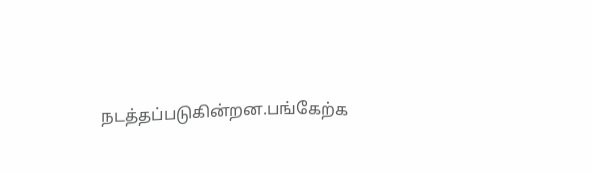நடத்தப்படுகின்றன.பங்கேற்க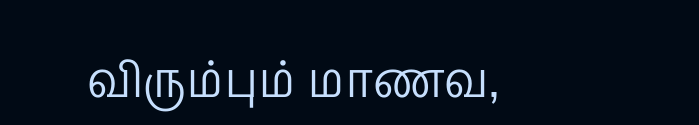விரும்பும் மாணவ,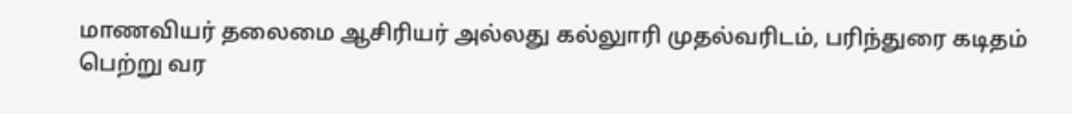மாணவியர் தலைமை ஆசிரியர் அல்லது கல்லுாரி முதல்வரிடம், பரிந்துரை கடிதம் பெற்று வர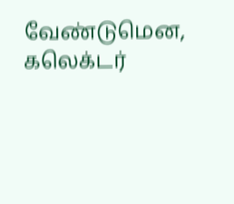வேண்டுமென, கலெக்டர்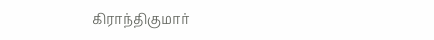கிராந்திகுமார்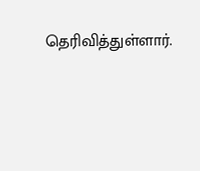தெரிவித்துள்ளார்.